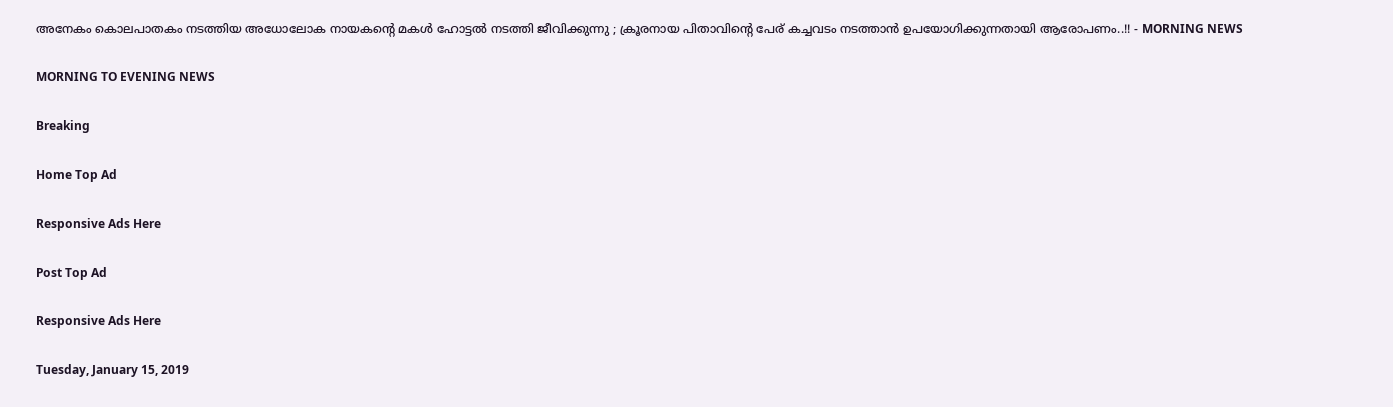അനേകം കൊലപാതകം നടത്തിയ അധോലോക നായകന്റെ മകള്‍ ഹോട്ടല്‍ നടത്തി ജീവിക്കുന്നു ; ക്രൂരനായ പിതാവിന്റെ പേര് കച്ചവടം നടത്താന്‍ ഉപയോഗിക്കുന്നതായി ആരോപണം..!! - MORNING NEWS

MORNING TO EVENING NEWS

Breaking

Home Top Ad

Responsive Ads Here

Post Top Ad

Responsive Ads Here

Tuesday, January 15, 2019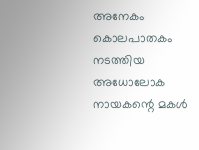അനേകം കൊലപാതകം നടത്തിയ അധോലോക നായകന്റെ മകള്‍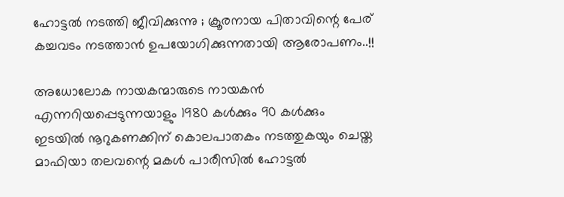ഹോട്ടല്‍ നടത്തി ജീവിക്കുന്നു ; ക്രൂരനായ പിതാവിന്റെ പേര് കച്ചവടം നടത്താന്‍ ഉപയോഗിക്കുന്നതായി ആരോപണം..!!

അധോലോക നായകന്മാരുടെ നായകന്‍ എന്നറിയപ്പെടുന്നയാളും 1980 കള്‍ക്കും 90 കള്‍ക്കും ഇടയില്‍ നൂറുകണക്കിന് കൊലപാതകം നടത്തുകയും ചെയ്ത മാഫിയാ തലവന്റെ മകള്‍ പാരീസില്‍ ഹോട്ടല്‍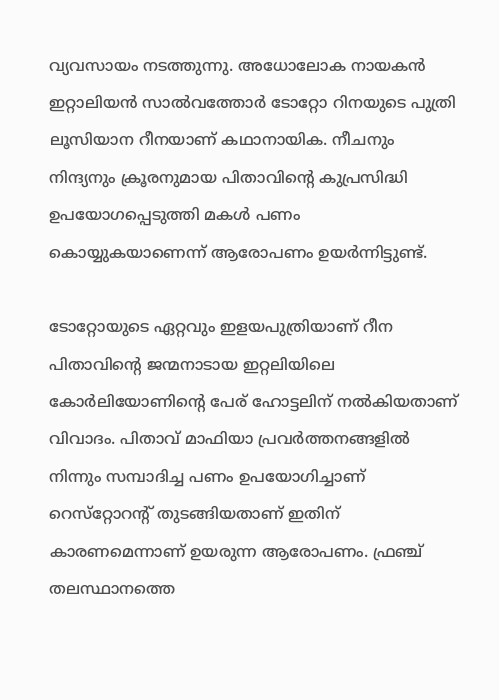വ്യവസായം നടത്തുന്നു. അധോലോക നായകന്‍ ഇറ്റാലിയന്‍ സാല്‍വത്തോര്‍ ടോറ്റോ റിനയുടെ പുത്രി ലൂസിയാന റീനയാണ് കഥാനായിക. നീചനും നിന്ദ്യനും ക്രൂരനുമായ പിതാവിന്റെ കുപ്രസിദ്ധി ഉപയോഗപ്പെടുത്തി മകള്‍ പണം കൊയ്യുകയാണെന്ന് ആരോപണം ഉയര്‍ന്നിട്ടുണ്ട്.

ടോറ്റോയുടെ ഏറ്റവും ഇളയപുത്രിയാണ് റീന പിതാവിന്റെ ജന്മനാടായ ഇറ്റലിയിലെ കോര്‍ലിയോണിന്റെ പേര് ഹോട്ടലിന് നല്‍കിയതാണ് വിവാദം. പിതാവ് മാഫിയാ പ്രവര്‍ത്തനങ്ങളില്‍ നിന്നും സമ്പാദിച്ച പണം ഉപയോഗിച്ചാണ് റെസ്‌റ്റോറന്റ് തുടങ്ങിയതാണ് ഇതിന് കാരണമെന്നാണ് ഉയരുന്ന ആരോപണം. ഫ്രഞ്ച് തലസ്ഥാനത്തെ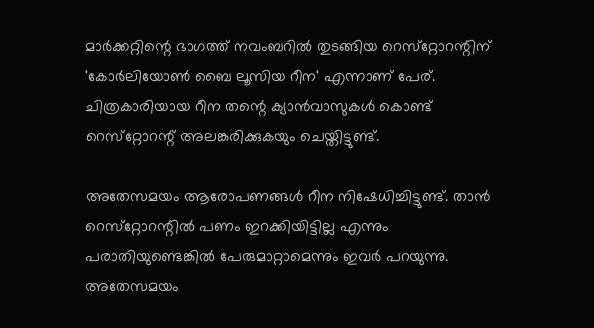മാര്‍ക്കറ്റിന്റെ ഭാഗത്ത് നവംബറില്‍ തുടങ്ങിയ റെസ്‌റ്റോറന്റിന് 'കോര്‍ലിയോണ്‍ ബൈ ലൂസിയ റീന' എന്നാണ് പേര്. ചിത്രകാരിയായ റീന തന്റെ ക്യാന്‍വാസുകള്‍ കൊണ്ട് റെസ്‌റ്റോറന്റ് അലങ്കരിക്കുകയും ചെയ്തിട്ടുണ്ട്.

അതേസമയം ആരോപണങ്ങള്‍ റീന നിഷേധിച്ചിട്ടുണ്ട്. താന്‍ റെസ്‌റ്റോറന്റില്‍ പണം ഇറക്കിയിട്ടില്ല എന്നും പരാതിയുണ്ടെങ്കില്‍ പേരുമാറ്റാമെന്നും ഇവര്‍ പറയുന്നു. അതേസമയം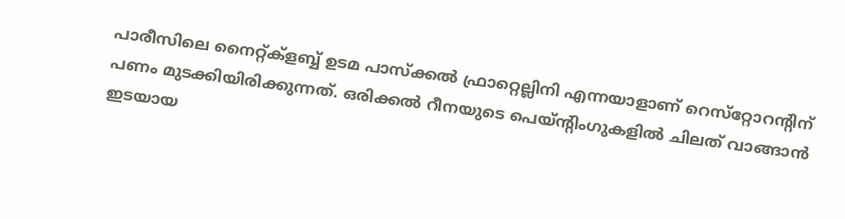പാരീസിലെ നൈറ്റ്ക്‌ളബ്ബ് ഉടമ പാസ്‌ക്കല്‍ ഫ്രാറ്റെല്ലിനി എന്നയാളാണ് റെസ്‌റ്റോറന്റിന് പണം മുടക്കിയിരിക്കുന്നത്. ഒരിക്കല്‍ റീനയുടെ പെയ്ന്റിംഗുകളില്‍ ചിലത് വാങ്ങാന്‍ ഇടയായ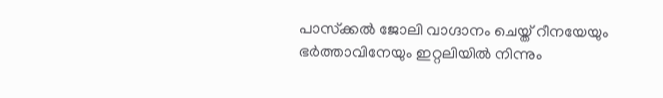പാസ്‌ക്കല്‍ ജോലി വാഗ്ദാനം ചെയ്ത് റീനയേയും ഭര്‍ത്താവിനേയും ഇറ്റലിയില്‍ നിന്നും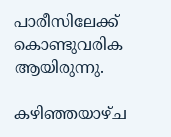പാരീസിലേക്ക് കൊണ്ടുവരിക ആയിരുന്നു.

കഴിഞ്ഞയാഴ്ച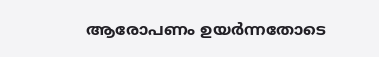ആരോപണം ഉയര്‍ന്നതോടെ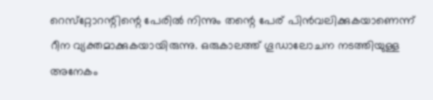റെസ്‌റ്റോറന്റിന്റെ പേരില്‍ നിന്നും തന്റെ പേര് പിന്‍വലിക്കുകയാണെന്ന് റീന വ്യക്തമാക്കുകയായിരുന്നു. ഒരുകാലത്ത് ഗൂഡാലോചന നടത്തിയുള്ള അനേകം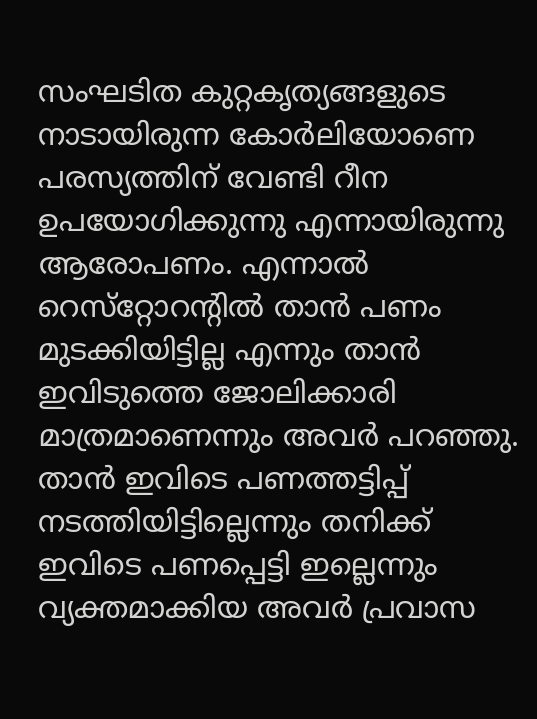സംഘടിത കുറ്റകൃത്യങ്ങളുടെ നാടായിരുന്ന കോര്‍ലിയോണെ പരസ്യത്തിന് വേണ്ടി റീന ഉപയോഗിക്കുന്നു എന്നായിരുന്നു ആരോപണം. എന്നാല്‍ റെസ്‌റ്റോറന്റില്‍ താന്‍ പണം മുടക്കിയിട്ടില്ല എന്നും താന്‍ ഇവിടുത്തെ ജോലിക്കാരി മാത്രമാണെന്നും അവര്‍ പറഞ്ഞു. താന്‍ ഇവിടെ പണത്തട്ടിപ്പ് നടത്തിയിട്ടില്ലെന്നും തനിക്ക് ഇവിടെ പണപ്പെട്ടി ഇല്ലെന്നും വ്യക്തമാക്കിയ അവര്‍ പ്രവാസ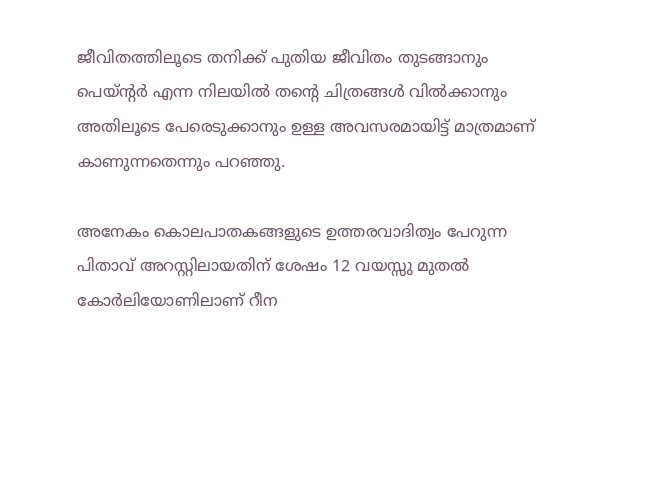ജീവിതത്തിലൂടെ തനിക്ക് പുതിയ ജീവിതം തുടങ്ങാനും പെയ്ന്റര്‍ എന്ന നിലയില്‍ തന്റെ ചിത്രങ്ങള്‍ വില്‍ക്കാനും അതിലൂടെ പേരെടുക്കാനും ഉള്ള അവസരമായിട്ട് മാത്രമാണ് കാണുന്നതെന്നും പറഞ്ഞു.

അനേകം കൊലപാതകങ്ങളുടെ ഉത്തരവാദിത്വം പേറുന്ന പിതാവ് അറസ്റ്റിലായതിന് ശേഷം 12 വയസ്സു മുതല്‍ കോര്‍ലിയോണിലാണ് റീന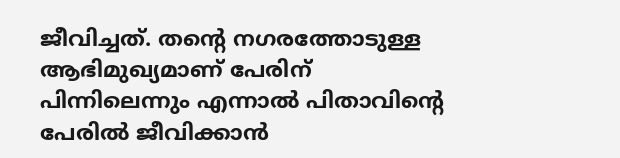ജീവിച്ചത്. തന്റെ നഗരത്തോടുള്ള ആഭിമുഖ്യമാണ് പേരിന് പിന്നിലെന്നും എന്നാല്‍ പിതാവിന്റെ പേരില്‍ ജീവിക്കാന്‍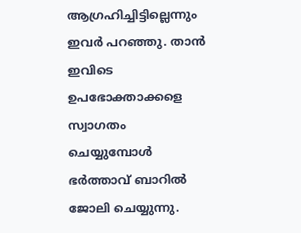ആഗ്രഹിച്ചിട്ടില്ലെന്നും ഇവര്‍ പറഞ്ഞു. താന്‍ ഇവിടെ ഉപഭോക്താക്കളെ സ്വാഗതം ചെയ്യുമ്പോള്‍ ഭര്‍ത്താവ് ബാറില്‍ ജോലി ചെയ്യുന്നു.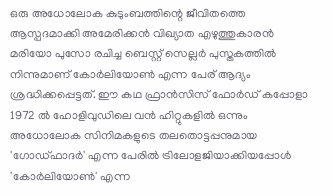ഒരു അധോലോക കുടുംബത്തിന്റെ ജീവിതത്തെ ആസ്പദമാക്കി അമേരിക്കന്‍ വിഖ്യാത എഴുത്തുകാരന്‍ മരിയോ പുസോ രചിച്ച ബെസ്റ്റ് സെല്ലര്‍ പുസ്തകത്തില്‍ നിന്നുമാണ് കോര്‍ലിയോണ്‍ എന്ന പേര് ആദ്യം ശ്രദ്ധിക്കപ്പെട്ടത്. ഈ കഥ ഫ്രാന്‍സിസ് ഫോര്‍ഡ് കപ്പോളാ 1972 ല്‍ ഹോളിവുഡിലെ വന്‍ ഹിറ്റുകളില്‍ ഒന്നും അധോലോക സിനിമകളുടെ തലതൊട്ടപ്പനുമായ 'ഗോഡ്ഫാദര്‍' എന്ന പേരില്‍ ട്രിലോളജിയാക്കിയപ്പോള്‍ 'കോര്‍ലിയോണ്‍' എന്ന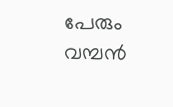പേരും വമ്പന്‍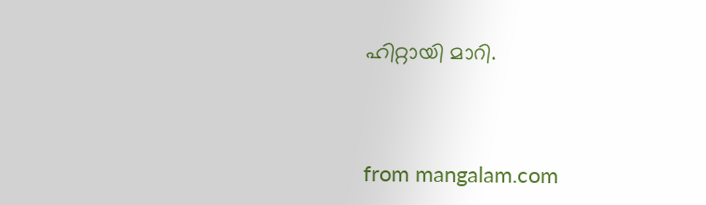ഹിറ്റായി മാറി.



from mangalam.com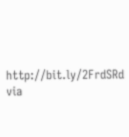http://bit.ly/2FrdSRd
via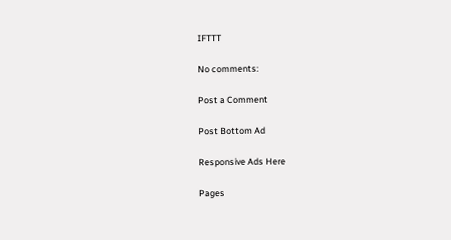IFTTT

No comments:

Post a Comment

Post Bottom Ad

Responsive Ads Here

Pages